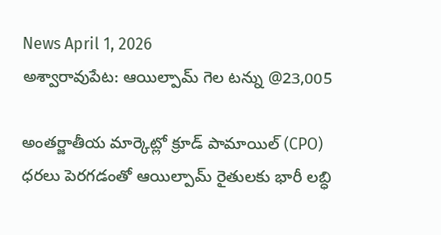News April 1, 2026
అశ్వారావుపేట: ఆయిల్పామ్ గెల టన్ను @23,005

అంతర్జాతీయ మార్కెట్లో క్రూడ్ పామాయిల్ (CPO) ధరలు పెరగడంతో ఆయిల్పామ్ రైతులకు భారీ లబ్ధి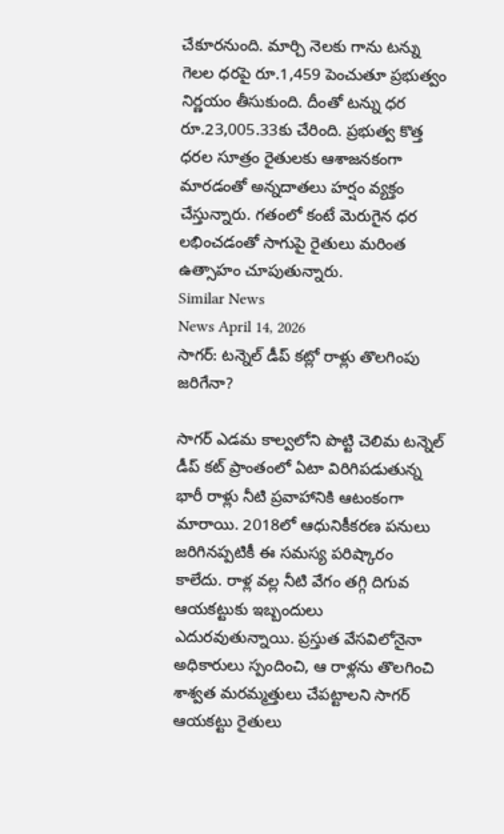చేకూరనుంది. మార్చి నెలకు గాను టన్ను గెలల ధరపై రూ.1,459 పెంచుతూ ప్రభుత్వం నిర్ణయం తీసుకుంది. దీంతో టన్ను ధర రూ.23,005.33కు చేరింది. ప్రభుత్వ కొత్త ధరల సూత్రం రైతులకు ఆశాజనకంగా మారడంతో అన్నదాతలు హర్షం వ్యక్తం చేస్తున్నారు. గతంలో కంటే మెరుగైన ధర లభించడంతో సాగుపై రైతులు మరింత ఉత్సాహం చూపుతున్నారు.
Similar News
News April 14, 2026
సాగర్: టన్నెల్ డీప్ కట్లో రాళ్లు తొలగింపు జరిగేనా?

సాగర్ ఎడమ కాల్వలోని పొట్టి చెలిమ టన్నెల్ డీప్ కట్ ప్రాంతంలో ఏటా విరిగిపడుతున్న భారీ రాళ్లు నీటి ప్రవాహానికి ఆటంకంగా మారాయి. 2018లో ఆధునికీకరణ పనులు జరిగినప్పటికీ ఈ సమస్య పరిష్కారం కాలేదు. రాళ్ల వల్ల నీటి వేగం తగ్గి దిగువ ఆయకట్టుకు ఇబ్బందులు ఎదురవుతున్నాయి. ప్రస్తుత వేసవిలోనైనా అధికారులు స్పందించి, ఆ రాళ్లను తొలగించి శాశ్వత మరమ్మత్తులు చేపట్టాలని సాగర్ ఆయకట్టు రైతులు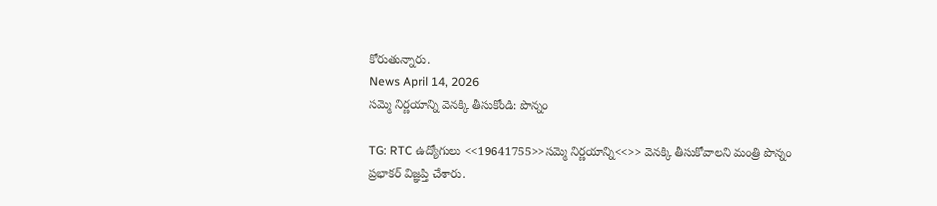కోరుతున్నారు.
News April 14, 2026
సమ్మె నిర్ణయాన్ని వెనక్కి తీసుకోండి: పొన్నం

TG: RTC ఉద్యోగులు <<19641755>>సమ్మె నిర్ణయాన్ని<<>> వెనక్కి తీసుకోవాలని మంత్రి పొన్నం ప్రభాకర్ విజ్ఞప్తి చేశారు.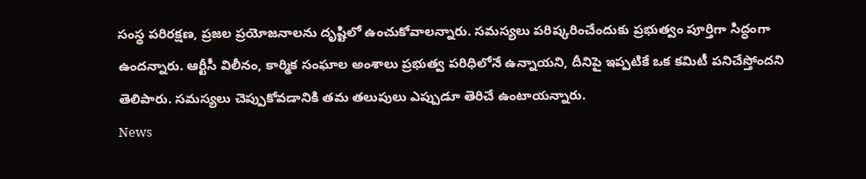సంస్థ పరిరక్షణ, ప్రజల ప్రయోజనాలను దృష్టిలో ఉంచుకోవాలన్నారు. సమస్యలు పరిష్కరించేందుకు ప్రభుత్వం పూర్తిగా సిద్ధంగా ఉందన్నారు. ఆర్టీసీ విలీనం, కార్మిక సంఘాల అంశాలు ప్రభుత్వ పరిధిలోనే ఉన్నాయని, దీనిపై ఇప్పటికే ఒక కమిటీ పనిచేస్తోందని తెలిపారు. సమస్యలు చెప్పుకోవడానికి తమ తలుపులు ఎప్పుడూ తెరిచే ఉంటాయన్నారు.
News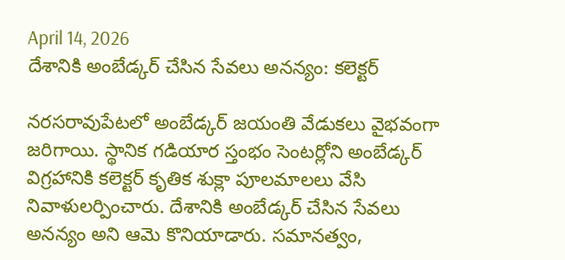April 14, 2026
దేశానికి అంబేడ్కర్ చేసిన సేవలు అనన్యం: కలెక్టర్

నరసరావుపేటలో అంబేడ్కర్ జయంతి వేడుకలు వైభవంగా జరిగాయి. స్థానిక గడియార స్తంభం సెంటర్లోని అంబేడ్కర్ విగ్రహానికి కలెక్టర్ కృతిక శుక్లా పూలమాలలు వేసి నివాళులర్పించారు. దేశానికి అంబేడ్కర్ చేసిన సేవలు అనన్యం అని ఆమె కొనియాడారు. సమానత్వం,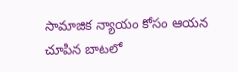సామాజిక న్యాయం కోసం ఆయన చూపిన బాటలో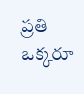ప్రతి ఒక్కరూ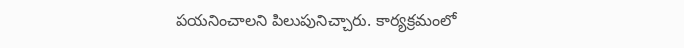పయనించాలని పిలుపునిచ్చారు. కార్యక్రమంలో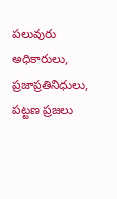పలువురు అధికారులు, ప్రజాప్రతినిధులు, పట్టణ ప్రజలు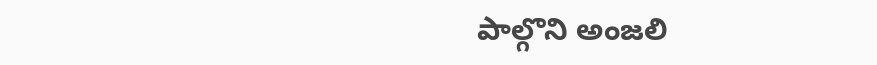పాల్గొని అంజలి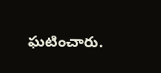ఘటించారు.